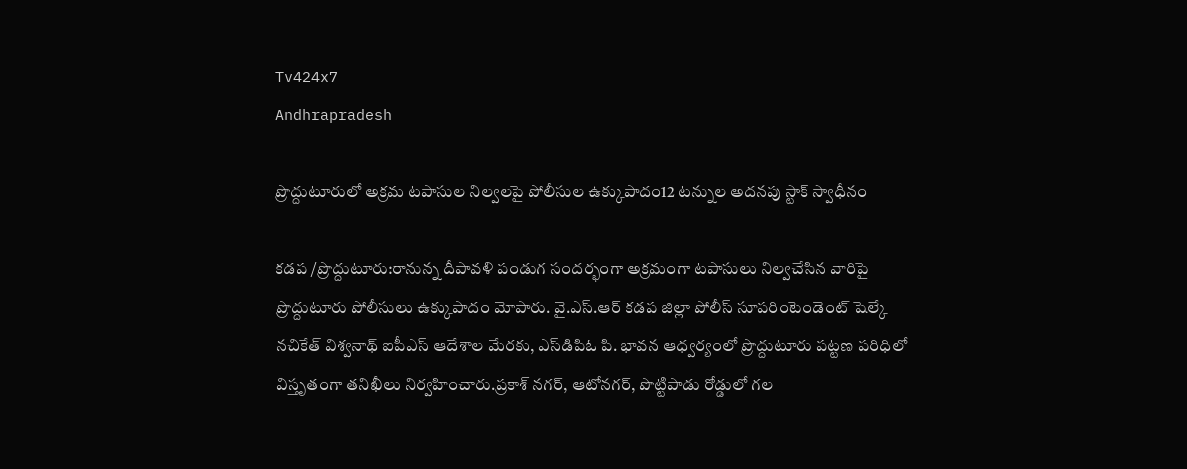Tv424x7
Andhrapradesh

ప్రొద్దుటూరులో అక్రమ టపాసుల నిల్వలపై పోలీసుల ఉక్కుపాదం12 టన్నుల అదనపు స్టాక్ స్వాధీనం

కడప /ప్రొద్దుటూరు:రానున్న దీపావళి పండుగ సందర్భంగా అక్రమంగా టపాసులు నిల్వచేసిన వారిపై ప్రొద్దుటూరు పోలీసులు ఉక్కుపాదం మోపారు. వై.ఎస్.ఆర్ కడప జిల్లా పోలీస్ సూపరింటెండెంట్ షెల్కే నచికేత్ విశ్వనాథ్ ఐపీఎస్ ఆదేశాల మేరకు, ఎస్‌డిపిఓ పి. భావన ఆధ్వర్యంలో ప్రొద్దుటూరు పట్టణ పరిధిలో విస్తృతంగా తనిఖీలు నిర్వహించారు.ప్రకాశ్ నగర్, ఆటోనగర్, పొట్టిపాడు రోడ్డులో గల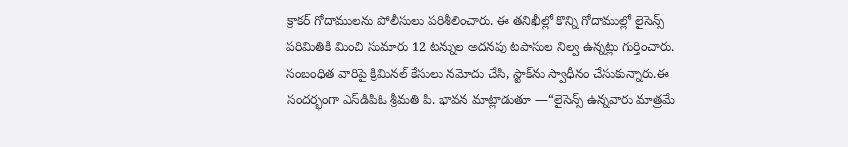క్రాకర్ గోదాములను పోలీసులు పరిశీలించారు. ఈ తనిఖీల్లో కొన్ని గోదాముల్లో లైసెన్స్ పరిమితికి మించి సుమారు 12 టన్నుల అదనపు టపాసుల నిల్వ ఉన్నట్లు గుర్తించారు. సంబంధిత వారిపై క్రిమినల్ కేసులు నమోదు చేసి, స్టాక్‌ను స్వాధీనం చేసుకున్నారు.ఈ సందర్భంగా ఎస్‌డిపిఓ శ్రీమతి పి. భావన మాట్లాడుతూ —“లైసెన్స్ ఉన్నవారు మాత్రమే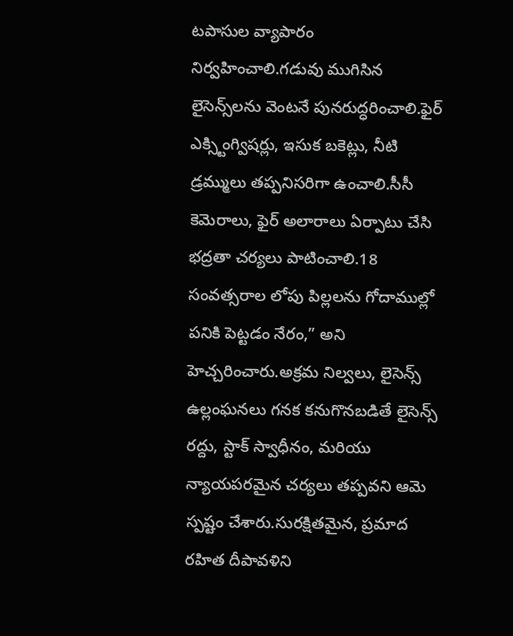టపాసుల వ్యాపారం నిర్వహించాలి.గడువు ముగిసిన లైసెన్స్‌లను వెంటనే పునరుద్ధరించాలి.ఫైర్ ఎక్స్టింగ్విషర్లు, ఇసుక బకెట్లు, నీటి డ్రమ్ములు తప్పనిసరిగా ఉంచాలి.సీసీ కెమెరాలు, ఫైర్ అలారాలు ఏర్పాటు చేసి భద్రతా చర్యలు పాటించాలి.18 సంవత్సరాల లోపు పిల్లలను గోదాముల్లో పనికి పెట్టడం నేరం,” అని హెచ్చరించారు.అక్రమ నిల్వలు, లైసెన్స్ ఉల్లంఘనలు గనక కనుగొనబడితే లైసెన్స్ రద్దు, స్టాక్ స్వాధీనం, మరియు న్యాయపరమైన చర్యలు తప్పవని ఆమె స్పష్టం చేశారు.సురక్షితమైన, ప్రమాద రహిత దీపావళిని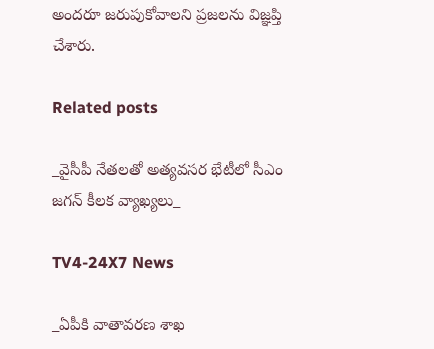అందరూ జరుపుకోవాలని ప్రజలను విజ్ఞప్తి చేశారు.

Related posts

_వైసీపీ నేతలతో అత్యవసర భేటీలో సీఎం జగన్ కీలక వ్యాఖ్యలు_

TV4-24X7 News

_ఏపీకి వాతావరణ శాఖ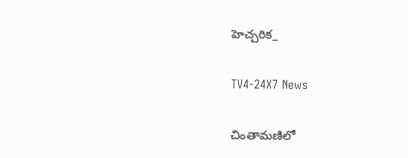హెచ్చరిక_

TV4-24X7 News

చింతామణిలో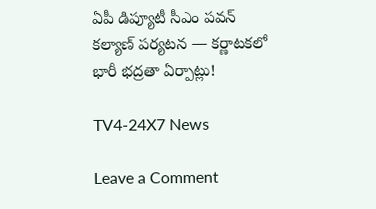ఏపీ డిప్యూటీ సీఎం పవన్ కల్యాణ్ పర్యటన — కర్ణాటకలో భారీ భద్రతా ఏర్పాట్లు!

TV4-24X7 News

Leave a Comment